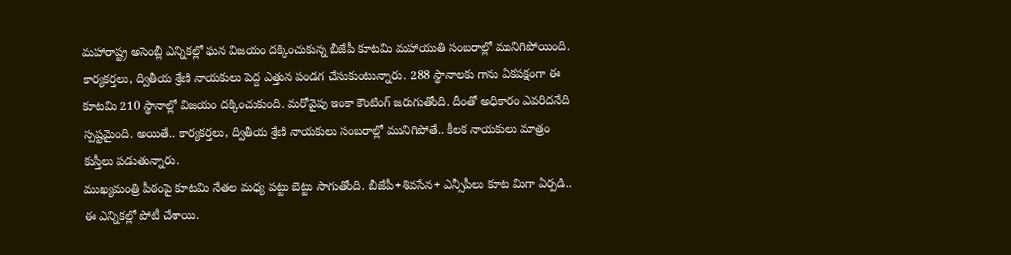మహారాష్ట్ర అసెంబ్లీ ఎన్నికల్లో ఘన విజయం దక్కించుకున్న బీజేపీ కూటమి మహాయుతి సంబరాల్లో మునిగిపోయింది. కార్యకర్తలు, ద్వితీయ శ్రేణి నాయకులు పెద్ద ఎత్తున పండగ చేసుకుంటున్నారు. 288 స్థానాలకు గాను ఏకపక్షంగా ఈ కూటమి 210 స్థానాల్లో విజయం దక్కించుకుంది. మరోవైపు ఇంకా కౌంటింగ్ జరుగుతోంది. దీంతో అధికారం ఎవరిదనేది స్పష్టమైంది. అయితే.. కార్యకర్తలు, ద్వితీయ శ్రేణి నాయకులు సంబరాల్లో మునిగిపోతే.. కీలక నాయకులు మాత్రం కుస్తీలు పడుతున్నారు.
ముఖ్యమంత్రి పీఠంపై కూటమి నేతల మధ్య పట్టు బెట్టు సాగుతోంది. బీజేపీ+శివసేన+ ఎన్సీపీలు కూట మిగా ఏర్పడి.. ఈ ఎన్నికల్లో పోటీ చేశాయి.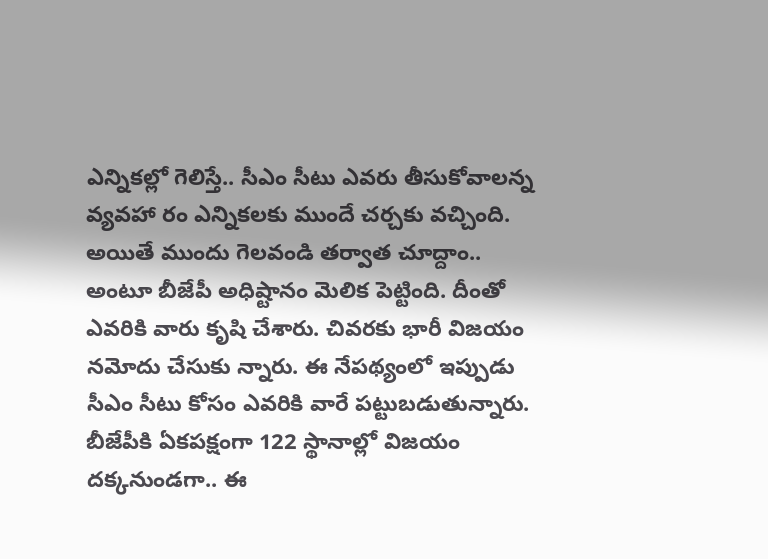ఎన్నికల్లో గెలిస్తే.. సీఎం సీటు ఎవరు తీసుకోవాలన్న వ్యవహా రం ఎన్నికలకు ముందే చర్చకు వచ్చింది. అయితే ముందు గెలవండి తర్వాత చూద్దాం.. అంటూ బీజేపీ అధిష్టానం మెలిక పెట్టింది. దీంతో ఎవరికి వారు కృషి చేశారు. చివరకు భారీ విజయం నమోదు చేసుకు న్నారు. ఈ నేపథ్యంలో ఇప్పుడు సీఎం సీటు కోసం ఎవరికి వారే పట్టుబడుతున్నారు.
బీజేపీకి ఏకపక్షంగా 122 స్థానాల్లో విజయం దక్కనుండగా.. ఈ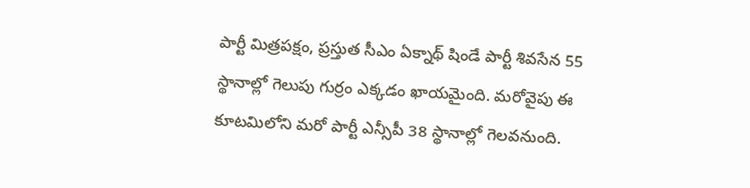పార్టీ మిత్రపక్షం, ప్రస్తుత సీఎం ఏక్నాథ్ షిండే పార్టీ శివసేన 55 స్థానాల్లో గెలుపు గుర్రం ఎక్కడం ఖాయమైంది. మరోవైపు ఈ కూటమిలోని మరో పార్టీ ఎన్సీపీ 38 స్థానాల్లో గెలవనుంది.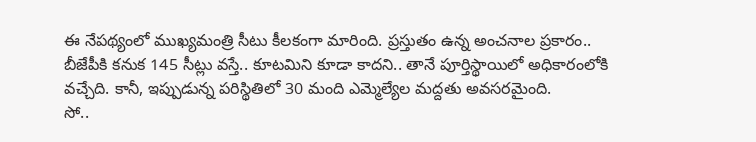ఈ నేపథ్యంలో ముఖ్యమంత్రి సీటు కీలకంగా మారింది. ప్రస్తుతం ఉన్న అంచనాల ప్రకారం.. బీజేపీకి కనుక 145 సీట్లు వస్తే.. కూటమిని కూడా కాదని.. తానే పూర్తిస్థాయిలో అధికారంలోకి వచ్చేది. కానీ, ఇప్పుడున్న పరిస్థితిలో 30 మంది ఎమ్మెల్యేల మద్దతు అవసరమైంది.
సో..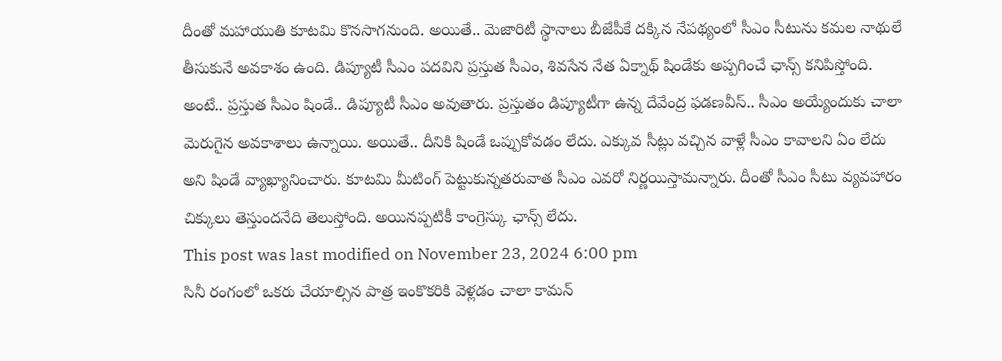దీంతో మహాయుతి కూటమి కొనసాగనుంది. అయితే.. మెజారిటీ స్థానాలు బీజేపీకే దక్కిన నేపథ్యంలో సీఎం సీటును కమల నాథులే తీసుకునే అవకాశం ఉంది. డిప్యూటీ సీఎం పదవిని ప్రస్తుత సీఎం, శివసేన నేత ఏక్నాథ్ షిండేకు అప్పగించే ఛాన్స్ కనిపిస్తోంది. అంటే.. ప్రస్తుత సీఎం షిండే.. డిప్యూటీ సీఎం అవుతారు. ప్రస్తుతం డిప్యూటీగా ఉన్న దేవేంద్ర ఫడణవీస్.. సీఎం అయ్యేందుకు చాలా మెరుగైన అవకాశాలు ఉన్నాయి. అయితే.. దీనికి షిండే ఒప్పుకోవడం లేదు. ఎక్కువ సీట్లు వచ్చిన వాళ్లే సీఎం కావాలని ఏం లేదు అని షిండే వ్యాఖ్యానించారు. కూటమి మీటింగ్ పెట్టుకున్నతరువాత సీఎం ఎవరో నిర్ణయిస్తామన్నారు. దీంతో సీఎం సీటు వ్యవహారం చిక్కులు తెస్తుందనేది తెలుస్తోంది. అయినప్పటికీ కాంగ్రెస్కు ఛాన్స్ లేదు.
This post was last modified on November 23, 2024 6:00 pm
సినీ రంగంలో ఒకరు చేయాల్సిన పాత్ర ఇంకొకరికి వెళ్లడం చాలా కామన్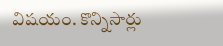విషయం. కొన్నిసార్లు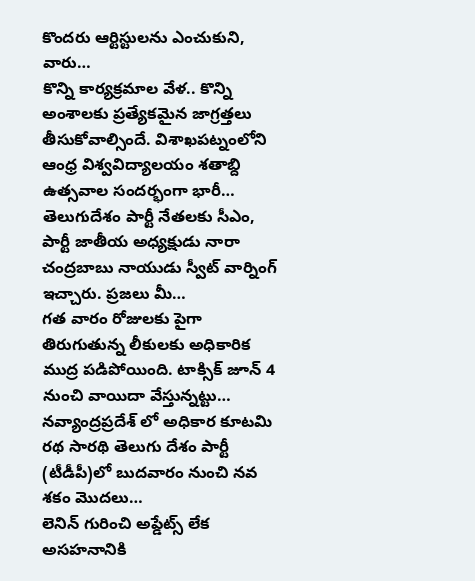కొందరు ఆర్టిస్టులను ఎంచుకుని, వారు…
కొన్ని కార్యక్రమాల వేళ.. కొన్ని అంశాలకు ప్రత్యేకమైన జాగ్రత్తలు తీసుకోవాల్సిందే. విశాఖపట్నంలోని ఆంధ్ర విశ్వవిద్యాలయం శతాబ్ది ఉత్సవాల సందర్భంగా భారీ…
తెలుగుదేశం పార్టీ నేతలకు సీఎం, పార్టీ జాతీయ అధ్యక్షుడు నారా చంద్రబాబు నాయుడు స్వీట్ వార్నింగ్ ఇచ్చారు. ప్రజలు మీ…
గత వారం రోజులకు పైగా తిరుగుతున్న లీకులకు అధికారిక ముద్ర పడిపోయింది. టాక్సిక్ జూన్ 4 నుంచి వాయిదా వేస్తున్నట్టు…
నవ్యాంద్రప్రదేశ్ లో అధికార కూటమి రథ సారథి తెలుగు దేశం పార్టీ (టీడీపీ)లో బుదవారం నుంచి నవ శకం మొదలు…
లెనిన్ గురించి అప్డేట్స్ లేక అసహనానికి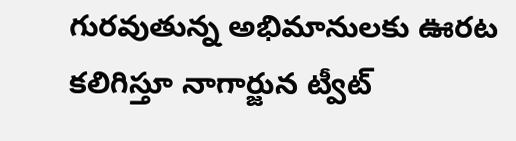గురవుతున్న అభిమానులకు ఊరట కలిగిస్తూ నాగార్జున ట్వీట్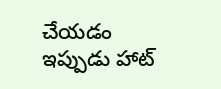చేయడం ఇప్పుడు హాట్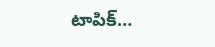టాపిక్…